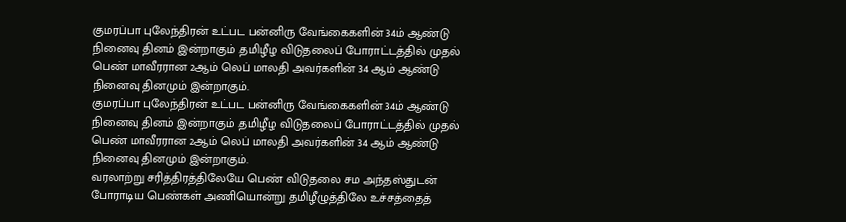குமரப்பா புலேந்திரன் உட்பட பன்னிரு வேங்கைகளின் 34ம் ஆண்டு நினைவு தினம் இன்றாகும் .தமிழீழ விடுதலைப் போராட்டத்தில் முதல் பெண் மாவீரரான 2ஆம் லெப் மாலதி அவர்களின் 34 ஆம் ஆண்டு நினைவு தினமும் இன்றாகும்.
குமரப்பா புலேந்திரன் உட்பட பன்னிரு வேங்கைகளின் 34ம் ஆண்டு நினைவு தினம் இன்றாகும் .தமிழீழ விடுதலைப் போராட்டத்தில் முதல் பெண் மாவீரரான 2ஆம் லெப் மாலதி அவர்களின் 34 ஆம் ஆண்டு நினைவு தினமும் இன்றாகும்.
வரலாற்று சரித்திரத்திலேயே பெண் விடுதலை சம அந்தஸ்துடன் போராடிய பெண்கள் அணியொன்று தமிழீழுத்திலே உச்சத்தைத்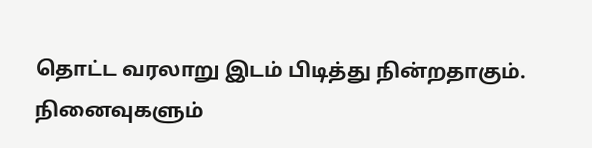தொட்ட வரலாறு இடம் பிடித்து நின்றதாகும்.
நினைவுகளும்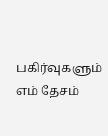பகிர்வுகளும் எம் தேசம்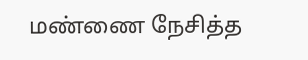மண்ணை நேசித்த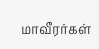மாவீரர்கள்